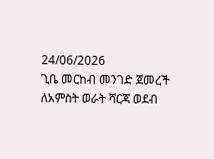24/06/2026
ጊቤ መርከብ መንገድ ጀመረች
ለአምስት ወራት ሻርጃ ወደብ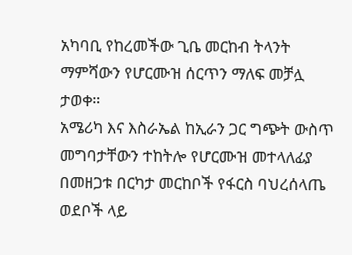አካባቢ የከረመችው ጊቤ መርከብ ትላንት ማምሻውን የሆርሙዝ ሰርጥን ማለፍ መቻሏ ታወቀ።
አሜሪካ እና እስራኤል ከኢራን ጋር ግጭት ውስጥ መግባታቸውን ተከትሎ የሆርሙዝ መተላለፊያ በመዘጋቱ በርካታ መርከቦች የፋርስ ባህረሰላጤ ወደቦች ላይ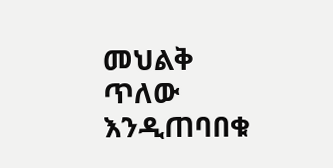መህልቅ ጥለው እንዲጠባበቁ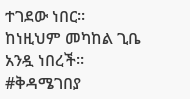ተገደው ነበር።
ከነዚህም መካከል ጊቤ አንዷ ነበረች።
#ቅዳሜገበያ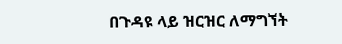በጉዳዩ ላይ ዝርዝር ለማግኘት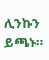ሊንኩን ይጫኑ።